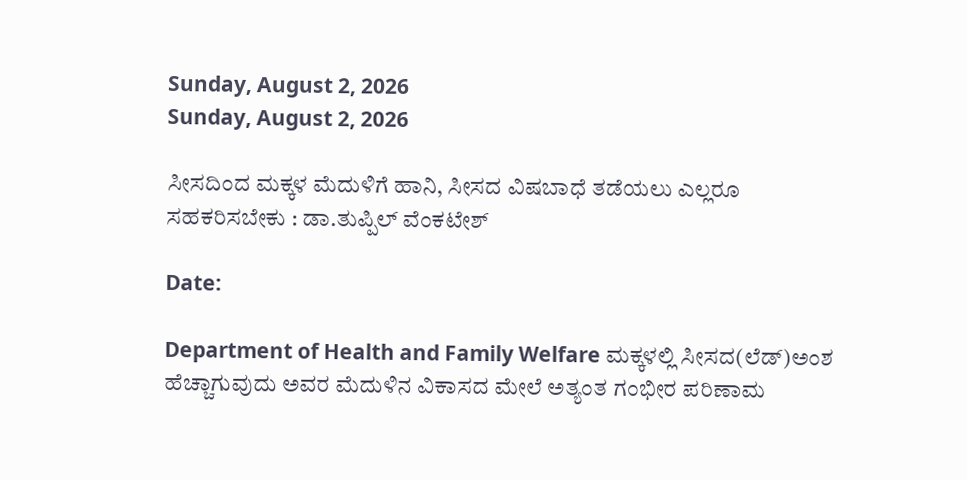Sunday, August 2, 2026
Sunday, August 2, 2026

ಸೀಸದಿಂದ ಮಕ್ಕಳ ಮೆದುಳಿಗೆ ಹಾನಿ, ಸೀಸದ ವಿಷಬಾಧೆ ತಡೆಯಲು ಎಲ್ಲರೂ ಸಹಕರಿಸಬೇಕು : ಡಾ.ತುಪ್ಪಿಲ್ ವೆಂಕಟೇಶ್

Date:

Department of Health and Family Welfare ಮಕ್ಕಳಲ್ಲಿ ಸೀಸದ(ಲೆಡ್)ಅಂಶ ಹೆಚ್ಚಾಗುವುದು ಅವರ ಮೆದುಳಿನ ವಿಕಾಸದ ಮೇಲೆ ಅತ್ಯಂತ ಗಂಭೀರ ಪರಿಣಾಮ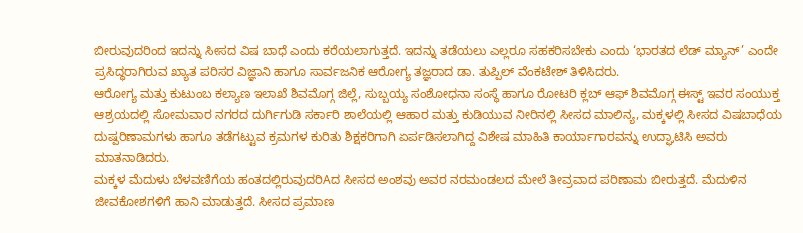ಬೀರುವುದರಿಂದ ಇದನ್ನು ಸೀಸದ ವಿಷ ಬಾಧೆ ಎಂದು ಕರೆಯಲಾಗುತ್ತದೆ. ಇದನ್ನು ತಡೆಯಲು ಎಲ್ಲರೂ ಸಹಕರಿಸಬೇಕು ಎಂದು ‘ಭಾರತದ ಲೆಡ್ ಮ್ಯಾನ್’ ಎಂದೇ ಪ್ರಸಿದ್ಧರಾಗಿರುವ ಖ್ಯಾತ ಪರಿಸರ ವಿಜ್ಞಾನಿ ಹಾಗೂ ಸಾರ್ವಜನಿಕ ಆರೋಗ್ಯ ತಜ್ಞರಾದ ಡಾ. ತುಪ್ಪಿಲ್ ವೆಂಕಟೇಶ್ ತಿಳಿಸಿದರು.
ಆರೋಗ್ಯ ಮತ್ತು ಕುಟುಂಬ ಕಲ್ಯಾಣ ಇಲಾಖೆ ಶಿವಮೊಗ್ಗ ಜಿಲ್ಲೆ, ಸುಬ್ಬಯ್ಯ ಸಂಶೋಧನಾ ಸಂಸ್ಥೆ ಹಾಗೂ ರೋಟರಿ ಕ್ಲಬ್ ಆಫ್ ಶಿವಮೊಗ್ಗ ಈಸ್ಟ್ ಇವರ ಸಂಯುಕ್ತ ಆಶ್ರಯದಲ್ಲಿ ಸೋಮವಾರ ನಗರದ ದುರ್ಗಿಗುಡಿ ಸರ್ಕಾರಿ ಶಾಲೆಯಲ್ಲಿ ಆಹಾರ ಮತ್ತು ಕುಡಿಯುವ ನೀರಿನಲ್ಲಿ ಸೀಸದ ಮಾಲಿನ್ಯ, ಮಕ್ಕಳಲ್ಲಿ ಸೀಸದ ವಿಷಬಾಧೆಯ ದುಷ್ಪರಿಣಾಮಗಳು ಹಾಗೂ ತಡೆಗಟ್ಟುವ ಕ್ರಮಗಳ ಕುರಿತು ಶಿಕ್ಷಕರಿಗಾಗಿ ಏರ್ಪಡಿಸಲಾಗಿದ್ದ ವಿಶೇಷ ಮಾಹಿತಿ ಕಾರ್ಯಾಗಾರವನ್ನು ಉದ್ಘಾಟಿಸಿ ಅವರು ಮಾತನಾಡಿದರು.
ಮಕ್ಕಳ ಮೆದುಳು ಬೆಳವಣಿಗೆಯ ಹಂತದಲ್ಲಿರುವುದರಿAದ ಸೀಸದ ಅಂಶವು ಅವರ ನರಮಂಡಲದ ಮೇಲೆ ತೀವ್ರವಾದ ಪರಿಣಾಮ ಬೀರುತ್ತದೆ. ಮೆದುಳಿನ ಜೀವಕೋಶಗಳಿಗೆ ಹಾನಿ ಮಾಡುತ್ತದೆ. ಸೀಸದ ಪ್ರಮಾಣ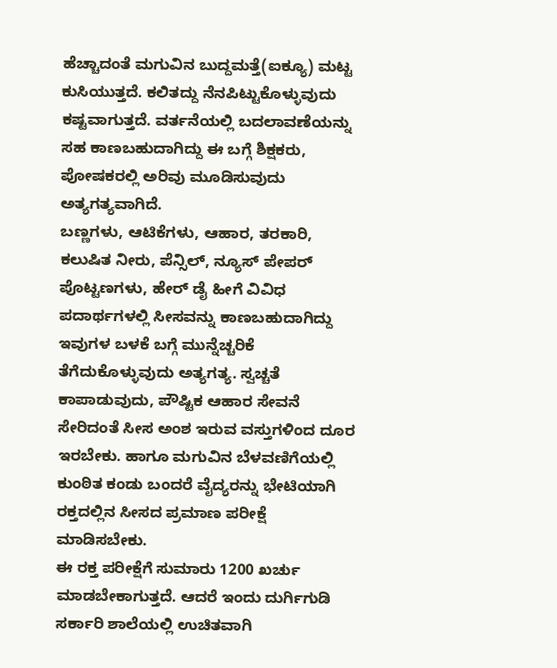ಹೆಚ್ಚಾದಂತೆ ಮಗುವಿನ ಬುದ್ದಮತ್ತೆ(ಐಕ್ಯೂ) ಮಟ್ಟ ಕುಸಿಯುತ್ತದೆ. ಕಲಿತದ್ದು ನೆನಪಿಟ್ಟುಕೊಳ್ಳುವುದು ಕಷ್ಟವಾಗುತ್ತದೆ. ವರ್ತನೆಯಲ್ಲಿ ಬದಲಾವಣೆಯನ್ನು ಸಹ ಕಾಣಬಹುದಾಗಿದ್ದು ಈ ಬಗ್ಗೆ ಶಿಕ್ಷಕರು, ಪೋಷಕರಲ್ಲಿ ಅರಿವು ಮೂಡಿಸುವುದು ಅತ್ಯಗತ್ಯವಾಗಿದೆ.
ಬಣ್ಣಗಳು, ಆಟಿಕೆಗಳು, ಆಹಾರ, ತರಕಾರಿ, ಕಲುಷಿತ ನೀರು, ಪೆನ್ಸಿಲ್, ನ್ಯೂಸ್ ಪೇಪರ್ ಪೊಟ್ಟಣಗಳು, ಹೇರ್ ಡೈ ಹೀಗೆ ವಿವಿಧ ಪದಾರ್ಥಗಳಲ್ಲಿ ಸೀಸವನ್ನು ಕಾಣಬಹುದಾಗಿದ್ದು ಇವುಗಳ ಬಳಕೆ ಬಗ್ಗೆ ಮುನ್ನೆಚ್ಚರಿಕೆ ತೆಗೆದುಕೊಳ್ಳುವುದು ಅತ್ಯಗತ್ಯ. ಸ್ವಚ್ಚತೆ ಕಾಪಾಡುವುದು, ಪೌಷ್ಟಿಕ ಆಹಾರ ಸೇವನೆ ಸೇರಿದಂತೆ ಸೀಸ ಅಂಶ ಇರುವ ವಸ್ತುಗಳಿಂದ ದೂರ ಇರಬೇಕು. ಹಾಗೂ ಮಗುವಿನ ಬೆಳವಣಿಗೆಯಲ್ಲಿ ಕುಂಠಿತ ಕಂಡು ಬಂದರೆ ವೈದ್ಯರನ್ನು ಭೇಟಿಯಾಗಿ ರಕ್ತದಲ್ಲಿನ ಸೀಸದ ಪ್ರಮಾಣ ಪರೀಕ್ಷೆ ಮಾಡಿಸಬೇಕು.
ಈ ರಕ್ತ ಪರೀಕ್ಷೆಗೆ ಸುಮಾರು 1200 ಖರ್ಚು ಮಾಡಬೇಕಾಗುತ್ತದೆ. ಆದರೆ ಇಂದು ದುರ್ಗಿಗುಡಿ ಸರ್ಕಾರಿ ಶಾಲೆಯಲ್ಲಿ ಉಚಿತವಾಗಿ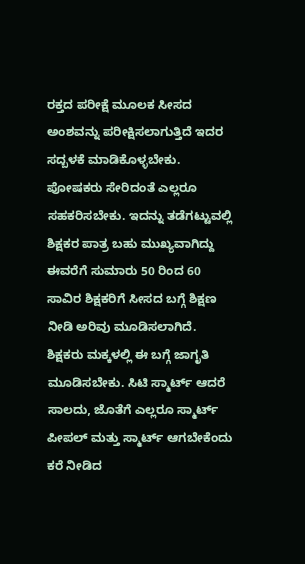ರಕ್ತದ ಪರೀಕ್ಷೆ ಮೂಲಕ ಸೀಸದ ಅಂಶವನ್ನು ಪರೀಕ್ಷಿಸಲಾಗುತ್ತಿದೆ ಇದರ ಸದ್ಬಳಕೆ ಮಾಡಿಕೊಳ್ಳಬೇಕು. ಪೋಷಕರು ಸೇರಿದಂತೆ ಎಲ್ಲರೂ ಸಹಕರಿಸಬೇಕು. ಇದನ್ನು ತಡೆಗಟ್ಟುವಲ್ಲಿ ಶಿಕ್ಷಕರ ಪಾತ್ರ ಬಹು ಮುಖ್ಯವಾಗಿದ್ದು ಈವರೆಗೆ ಸುಮಾರು 50 ರಿಂದ 60 ಸಾವಿರ ಶಿಕ್ಷಕರಿಗೆ ಸೀಸದ ಬಗ್ಗೆ ಶಿಕ್ಷಣ ನೀಡಿ ಅರಿವು ಮೂಡಿಸಲಾಗಿದೆ. ಶಿಕ್ಷಕರು ಮಕ್ಕಳಲ್ಲಿ ಈ ಬಗ್ಗೆ ಜಾಗೃತಿ ಮೂಡಿಸಬೇಕು. ಸಿಟಿ ಸ್ಮಾರ್ಟ್ ಆದರೆ ಸಾಲದು, ಜೊತೆಗೆ ಎಲ್ಲರೂ ಸ್ಮಾರ್ಟ್ ಪೀಪಲ್ ಮತ್ತು ಸ್ಮಾರ್ಟ್ ಆಗಬೇಕೆಂದು ಕರೆ ನೀಡಿದ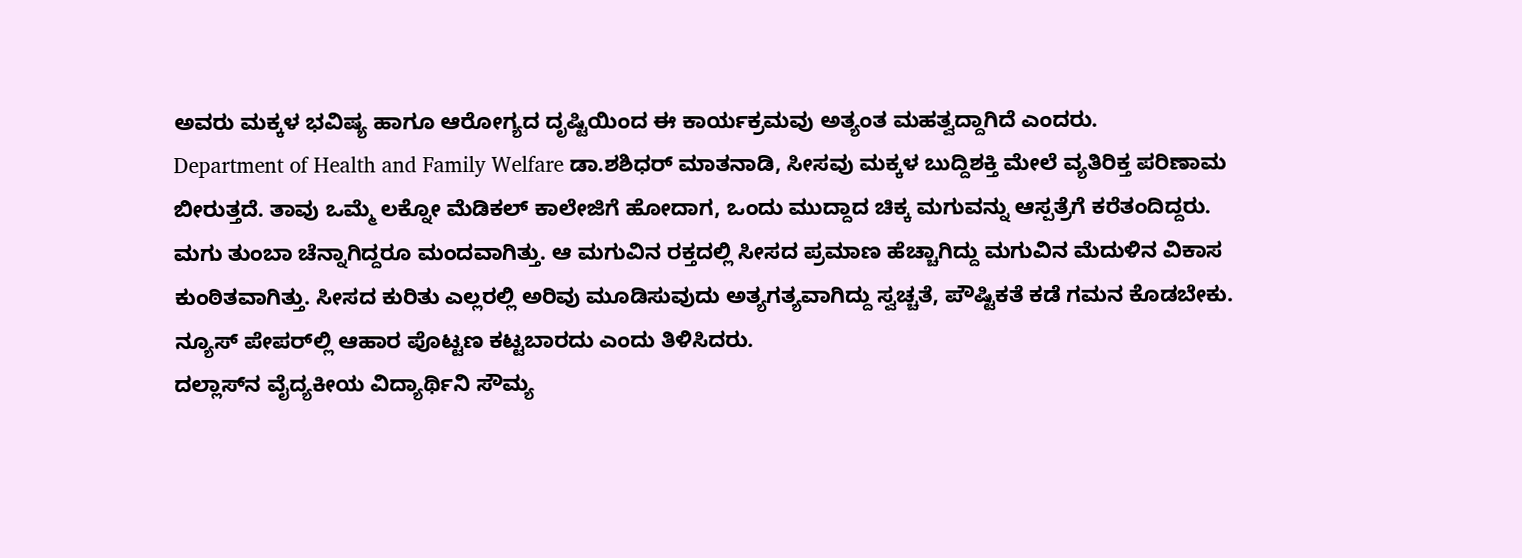ಅವರು ಮಕ್ಕಳ ಭವಿಷ್ಯ ಹಾಗೂ ಆರೋಗ್ಯದ ದೃಷ್ಟಿಯಿಂದ ಈ ಕಾರ್ಯಕ್ರಮವು ಅತ್ಯಂತ ಮಹತ್ವದ್ದಾಗಿದೆ ಎಂದರು.
Department of Health and Family Welfare ಡಾ.ಶಶಿಧರ್ ಮಾತನಾಡಿ, ಸೀಸವು ಮಕ್ಕಳ ಬುದ್ದಿಶಕ್ತಿ ಮೇಲೆ ವ್ಯತಿರಿಕ್ತ ಪರಿಣಾಮ ಬೀರುತ್ತದೆ. ತಾವು ಒಮ್ಮೆ ಲಕ್ನೋ ಮೆಡಿಕಲ್ ಕಾಲೇಜಿಗೆ ಹೋದಾಗ, ಒಂದು ಮುದ್ದಾದ ಚಿಕ್ಕ ಮಗುವನ್ನು ಆಸ್ಪತ್ರೆಗೆ ಕರೆತಂದಿದ್ದರು. ಮಗು ತುಂಬಾ ಚೆನ್ನಾಗಿದ್ದರೂ ಮಂದವಾಗಿತ್ತು. ಆ ಮಗುವಿನ ರಕ್ತದಲ್ಲಿ ಸೀಸದ ಪ್ರಮಾಣ ಹೆಚ್ಚಾಗಿದ್ದು ಮಗುವಿನ ಮೆದುಳಿನ ವಿಕಾಸ ಕುಂಠಿತವಾಗಿತ್ತು. ಸೀಸದ ಕುರಿತು ಎಲ್ಲರಲ್ಲಿ ಅರಿವು ಮೂಡಿಸುವುದು ಅತ್ಯಗತ್ಯವಾಗಿದ್ದು ಸ್ವಚ್ಚತೆ, ಪೌಷ್ಟಿಕತೆ ಕಡೆ ಗಮನ ಕೊಡಬೇಕು. ನ್ಯೂಸ್ ಪೇಪರ್‌ಲ್ಲಿ ಆಹಾರ ಪೊಟ್ಟಣ ಕಟ್ಟಬಾರದು ಎಂದು ತಿಳಿಸಿದರು.
ದಲ್ಲಾಸ್‌ನ ವೈದ್ಯಕೀಯ ವಿದ್ಯಾರ್ಥಿನಿ ಸೌಮ್ಯ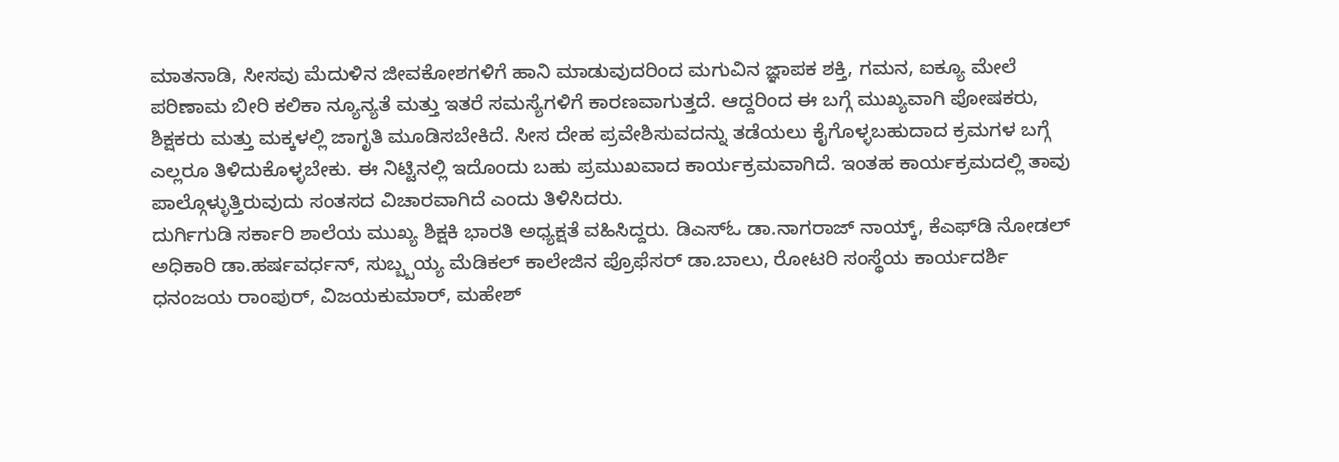ಮಾತನಾಡಿ, ಸೀಸವು ಮೆದುಳಿನ ಜೀವಕೋಶಗಳಿಗೆ ಹಾನಿ ಮಾಡುವುದರಿಂದ ಮಗುವಿನ ಜ್ಞಾಪಕ ಶಕ್ತಿ, ಗಮನ, ಐಕ್ಯೂ ಮೇಲೆ ಪರಿಣಾಮ ಬೀರಿ ಕಲಿಕಾ ನ್ಯೂನ್ಯತೆ ಮತ್ತು ಇತರೆ ಸಮಸ್ಯೆಗಳಿಗೆ ಕಾರಣವಾಗುತ್ತದೆ. ಆದ್ದರಿಂದ ಈ ಬಗ್ಗೆ ಮುಖ್ಯವಾಗಿ ಪೋಷಕರು, ಶಿಕ್ಷಕರು ಮತ್ತು ಮಕ್ಕಳಲ್ಲಿ ಜಾಗೃತಿ ಮೂಡಿಸಬೇಕಿದೆ. ಸೀಸ ದೇಹ ಪ್ರವೇಶಿಸುವದನ್ನು ತಡೆಯಲು ಕೈಗೊಳ್ಳಬಹುದಾದ ಕ್ರಮಗಳ ಬಗ್ಗೆ ಎಲ್ಲರೂ ತಿಳಿದುಕೊಳ್ಳಬೇಕು. ಈ ನಿಟ್ಟಿನಲ್ಲಿ ಇದೊಂದು ಬಹು ಪ್ರಮುಖವಾದ ಕಾರ್ಯಕ್ರಮವಾಗಿದೆ. ಇಂತಹ ಕಾರ್ಯಕ್ರಮದಲ್ಲಿ ತಾವು ಪಾಲ್ಗೊಳ್ಳುತ್ತಿರುವುದು ಸಂತಸದ ವಿಚಾರವಾಗಿದೆ ಎಂದು ತಿಳಿಸಿದರು.
ದುರ್ಗಿಗುಡಿ ಸರ್ಕಾರಿ ಶಾಲೆಯ ಮುಖ್ಯ ಶಿಕ್ಷಕಿ ಭಾರತಿ ಅಧ್ಯಕ್ಷತೆ ವಹಿಸಿದ್ದರು. ಡಿಎಸ್‌ಓ ಡಾ.ನಾಗರಾಜ್ ನಾಯ್ಕ್, ಕೆಎಫ್‌ಡಿ ನೋಡಲ್ ಅಧಿಕಾರಿ ಡಾ.ಹರ್ಷವರ್ಧನ್, ಸುಬ್ಬ್ಬಯ್ಯ ಮೆಡಿಕಲ್ ಕಾಲೇಜಿನ ಪ್ರೊಫೆಸರ್ ಡಾ.ಬಾಲು, ರೋಟರಿ ಸಂಸ್ಥೆಯ ಕಾರ್ಯದರ್ಶಿ ಧನಂಜಯ ರಾಂಪುರ್, ವಿಜಯಕುಮಾರ್, ಮಹೇಶ್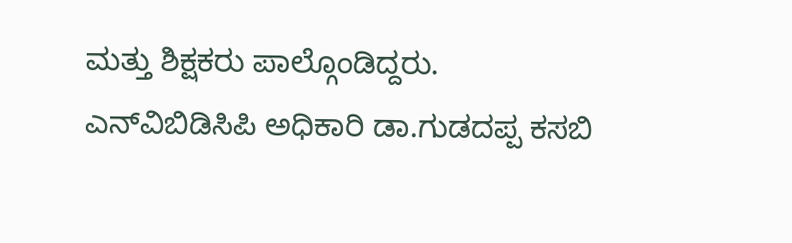ಮತ್ತು ಶಿಕ್ಷಕರು ಪಾಲ್ಗೊಂಡಿದ್ದರು. ಎನ್‌ವಿಬಿಡಿಸಿಪಿ ಅಧಿಕಾರಿ ಡಾ.ಗುಡದಪ್ಪ ಕಸಬಿ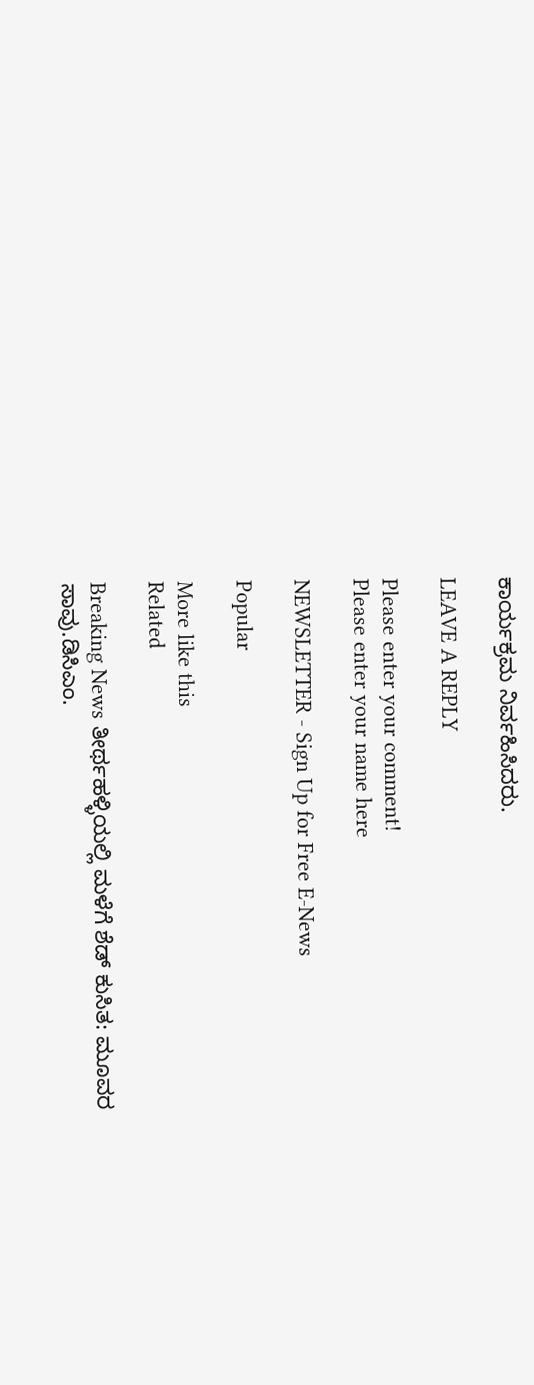ಕಾರ್ಯಕ್ರಮ ನಿರ್ವಹಿಸಿದರು.

LEAVE A REPLY

Please enter your comment!
Please enter your name here

NEWSLETTER - Sign Up for Free E-News

Popular

More like this
Related

Breaking News ತೀರ್ಥಹಳ್ಳಿಯಲ್ಲಿ ಮಳೆಗೆ ಶೆಡ್ ಕುಸಿತ: ಮೂವರ ಸಾವು.ಡಿಸಿಎಂ.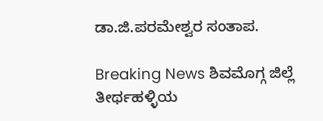ಡಾ.ಜಿ.ಪರಮೇಶ್ವರ ಸಂತಾಪ.

Breaking News ಶಿವಮೊಗ್ಗ ಜಿಲ್ಲೆ ತೀರ್ಥಹಳ್ಳಿಯ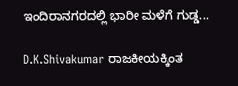ಇಂದಿರಾನಗರದಲ್ಲಿ ಭಾರೀ ಮಳೆಗೆ ಗುಡ್ಡ...

D.K.Shivakumar ರಾಜಕೀಯಕ್ಕಿಂತ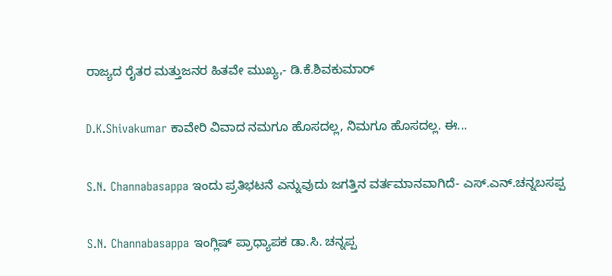ರಾಜ್ಯದ ರೈತರ ಮತ್ತುಜನರ ಹಿತವೇ ಮುಖ್ಯ,- ಡಿ.ಕೆ.ಶಿವಕುಮಾರ್

D.K.Shivakumar ಕಾವೇರಿ ವಿವಾದ ನಮಗೂ ಹೊಸದಲ್ಲ, ನಿಮಗೂ ಹೊಸದಲ್ಲ. ಈ...

S.N. Channabasappa ಇಂದು ಪ್ರತಿಭಟನೆ ಎನ್ನುವುದು ಜಗತ್ತಿನ ವರ್ತಮಾನವಾಗಿದೆ- ಎಸ್.ಎನ್.ಚನ್ನಬಸಪ್ಪ

S.N. Channabasappa ಇಂಗ್ಲಿಷ್ ಪ್ರಾಧ್ಯಾಪಕ ಡಾ.ಸಿ. ಚನ್ನಪ್ಪ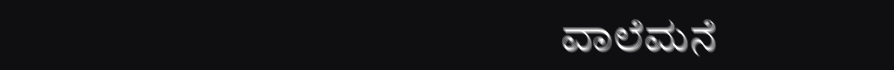ವಾಲೆಮನೆ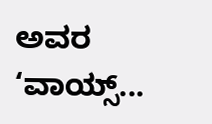ಅವರ ‘ವಾಯ್ಸ್...